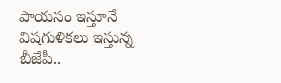పాయసం ఇస్తూనే విషగుళికలు ఇస్తున్న బీజేపీ..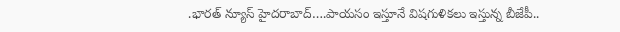.భారత్ న్యూస్ హైదరాబాద్….పాయసం ఇస్తూనే విషగుళికలు ఇస్తున్న బీజేపీ..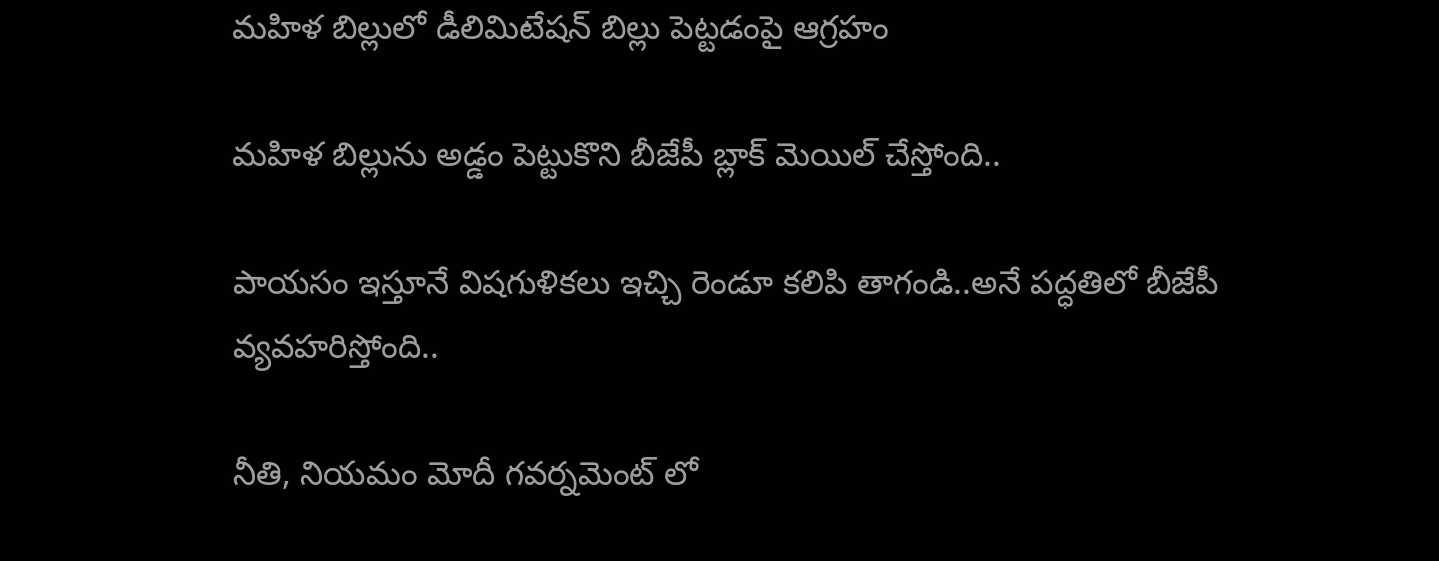మహిళ బిల్లులో డీలిమిటేషన్ బిల్లు పెట్టడంపై ఆగ్రహం

మహిళ బిల్లును అడ్డం పెట్టుకొని బీజేపీ బ్లాక్ మెయిల్ చేస్తోంది..

పాయసం ఇస్తూనే విషగుళికలు ఇచ్చి రెండూ కలిపి తాగండి..అనే పద్ధతిలో బీజేపీ వ్యవహరిస్తోంది..

నీతి, నియమం మోదీ గవర్నమెంట్ లో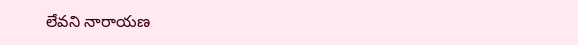లేవని నారాయణ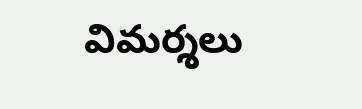విమర్శలు